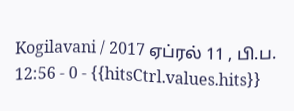Kogilavani / 2017 ஏப்ரல் 11 , பி.ப. 12:56 - 0 - {{hitsCtrl.values.hits}}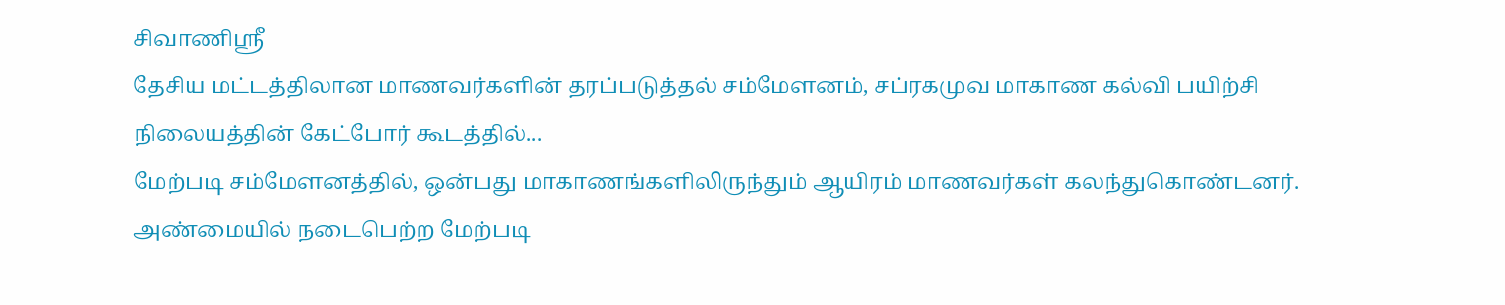சிவாணிஸ்ரீ
தேசிய மட்டத்திலான மாணவர்களின் தரப்படுத்தல் சம்மேளனம், சப்ரகமுவ மாகாண கல்வி பயிற்சி நிலையத்தின் கேட்போர் கூடத்தில்...
மேற்படி சம்மேளனத்தில், ஒன்பது மாகாணங்களிலிருந்தும் ஆயிரம் மாணவர்கள் கலந்துகொண்டனர்.
அண்மையில் நடைபெற்ற மேற்படி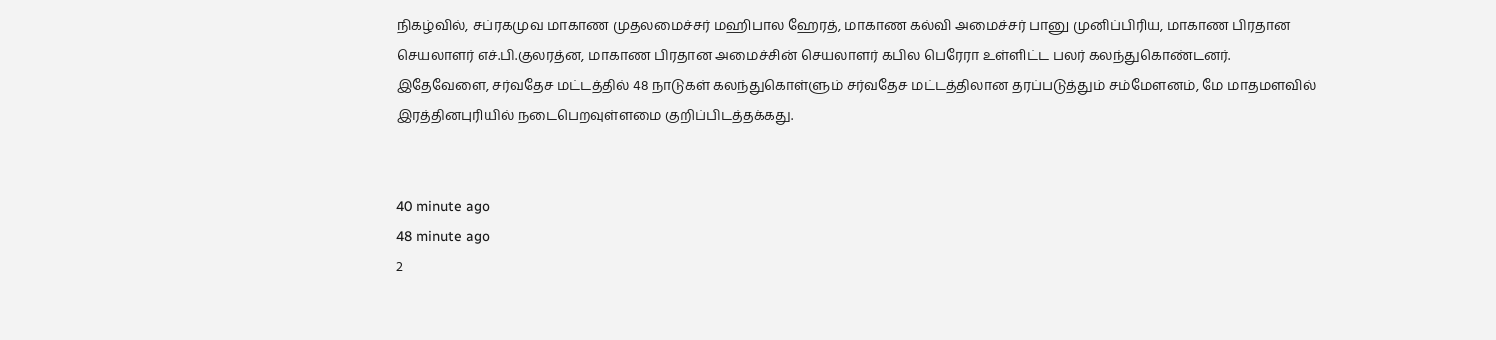நிகழ்வில், சப்ரகமுவ மாகாண முதலமைச்சர் மஹிபால ஹேரத், மாகாண கல்வி அமைச்சர் பானு முனிப்பிரிய, மாகாண பிரதான செயலாளர் எச்.பி.குலரத்ன, மாகாண பிரதான அமைச்சின் செயலாளர் கபில பெரேரா உள்ளிட்ட பலர் கலந்துகொண்டனர்.
இதேவேளை, சர்வதேச மட்டத்தில் 48 நாடுகள் கலந்துகொள்ளும் சர்வதேச மட்டத்திலான தரப்படுத்தும் சம்மேளனம், மே மாதமளவில் இரத்தினபுரியில் நடைபெறவுள்ளமை குறிப்பிடத்தக்கது.


40 minute ago
48 minute ago
2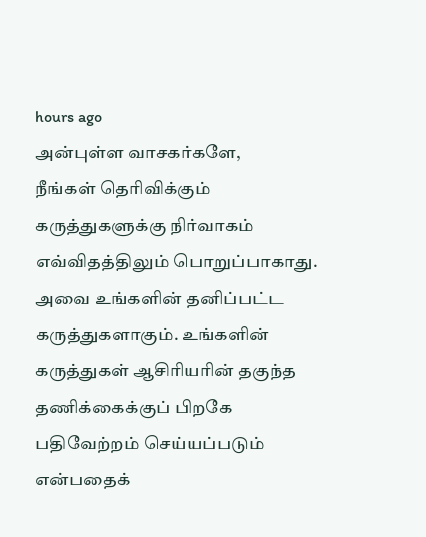hours ago
அன்புள்ள வாசகர்களே,
நீங்கள் தெரிவிக்கும் கருத்துகளுக்கு நிர்வாகம் எவ்விதத்திலும் பொறுப்பாகாது. அவை உங்களின் தனிப்பட்ட கருத்துகளாகும். உங்களின் கருத்துகள் ஆசிரியரின் தகுந்த தணிக்கைக்குப் பிறகே பதிவேற்றம் செய்யப்படும் என்பதைக்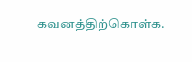கவனத்திற்கொள்க.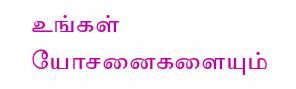உங்கள் யோசனைகளையும்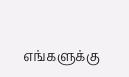எங்களுக்கு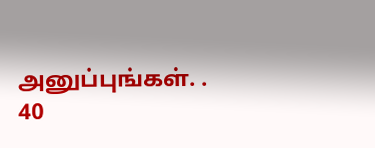அனுப்புங்கள். .
40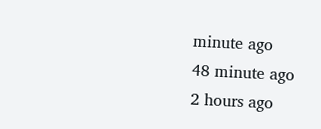minute ago
48 minute ago
2 hours ago